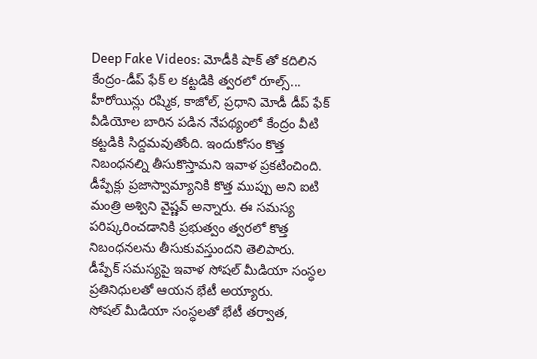Deep Fake Videos: మోడీకి షాక్ తో కదిలిన కేంద్రం-డీప్ ఫేక్ ల కట్టడికి త్వరలో రూల్స్...
హీరోయిన్లు రష్మిక, కాజోల్, ప్రధాని మోడీ డీప్ ఫేక్ వీడియోల బారిన పడిన నేపథ్యంలో కేంద్రం వీటి కట్టడికి సిద్దమవుతోంది. ఇందుకోసం కొత్త నిబంధనల్ని తీసుకొస్తామని ఇవాళ ప్రకటించింది. డీప్ఫేక్లు ప్రజాస్వామ్యానికి కొత్త ముప్పు అని ఐటి మంత్రి అశ్విని వైష్ణవ్ అన్నారు. ఈ సమస్య పరిష్కరించడానికి ప్రభుత్వం త్వరలో కొత్త నిబంధనలను తీసుకువస్తుందని తెలిపారు.
డీప్ఫేక్ సమస్యపై ఇవాళ సోషల్ మీడియా సంస్ధల ప్రతినిధులతో ఆయన భేటీ అయ్యారు.
సోషల్ మీడియా సంస్ధలతో భేటీ తర్వాత,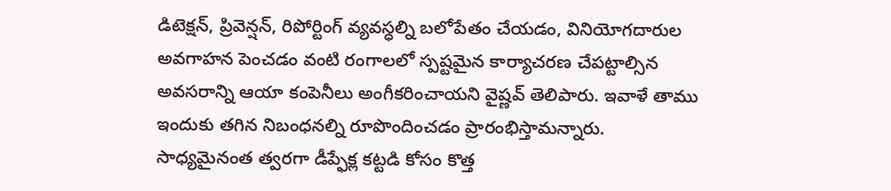డిటెక్షన్, ప్రివెన్షన్, రిపోర్టింగ్ వ్యవస్ధల్ని బలోపేతం చేయడం, వినియోగదారుల అవగాహన పెంచడం వంటి రంగాలలో స్పష్టమైన కార్యాచరణ చేపట్టాల్సిన అవసరాన్ని ఆయా కంపెనీలు అంగీకరించాయని వైష్ణవ్ తెలిపారు. ఇవాళే తాము ఇందుకు తగిన నిబంధనల్ని రూపొందించడం ప్రారంభిస్తామన్నారు. సాధ్యమైనంత త్వరగా డీప్ఫేక్ల కట్టడి కోసం కొత్త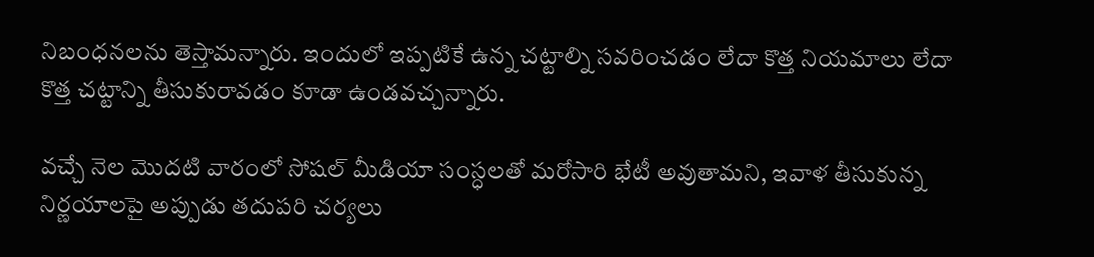నిబంధనలను తెస్తామన్నారు. ఇందులో ఇప్పటికే ఉన్న చట్టాల్ని సవరించడం లేదా కొత్త నియమాలు లేదా కొత్త చట్టాన్ని తీసుకురావడం కూడా ఉండవచ్చన్నారు.

వచ్చే నెల మొదటి వారంలో సోషల్ మీడియా సంస్ధలతో మరోసారి భేటీ అవుతామని, ఇవాళ తీసుకున్న నిర్ణయాలపై అప్పుడు తదుపరి చర్యలు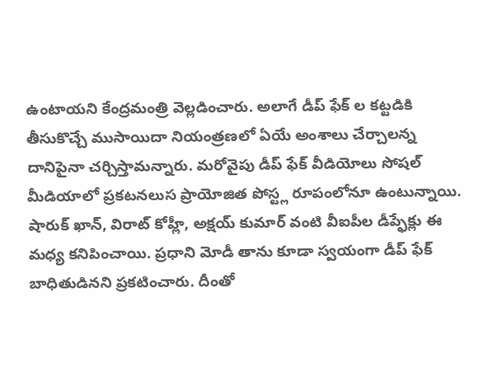ఉంటాయని కేంద్రమంత్రి వెల్లడించారు. అలాగే డీప్ ఫేక్ ల కట్టడికి తీసుకొచ్చే ముసాయిదా నియంత్రణలో ఏయే అంశాలు చేర్చాలన్న దానిపైనా చర్చిస్తామన్నారు. మరోవైపు డీప్ ఫేక్ వీడియోలు సోషల్ మీడియాలో ప్రకటనలుస ప్రాయోజిత పోస్ట్ల రూపంలోనూ ఉంటున్నాయి. షారుక్ ఖాన్, విరాట్ కోహ్లీ, అక్షయ్ కుమార్ వంటి వీఐపీల డీప్ఫేక్లు ఈ మధ్య కనిపించాయి. ప్రధాని మోడీ తాను కూడా స్వయంగా డీప్ ఫేక్ బాధితుడినని ప్రకటించారు. దీంతో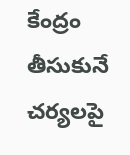కేంద్రం తీసుకునే చర్యలపై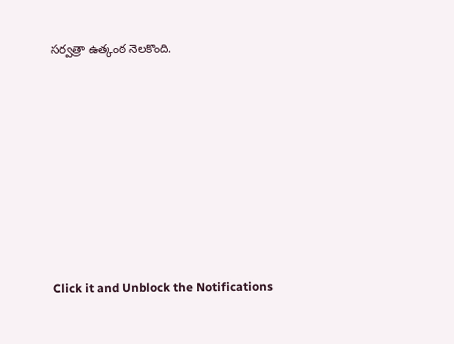సర్వత్రా ఉత్కంఠ నెలకొంది.












Click it and Unblock the Notifications